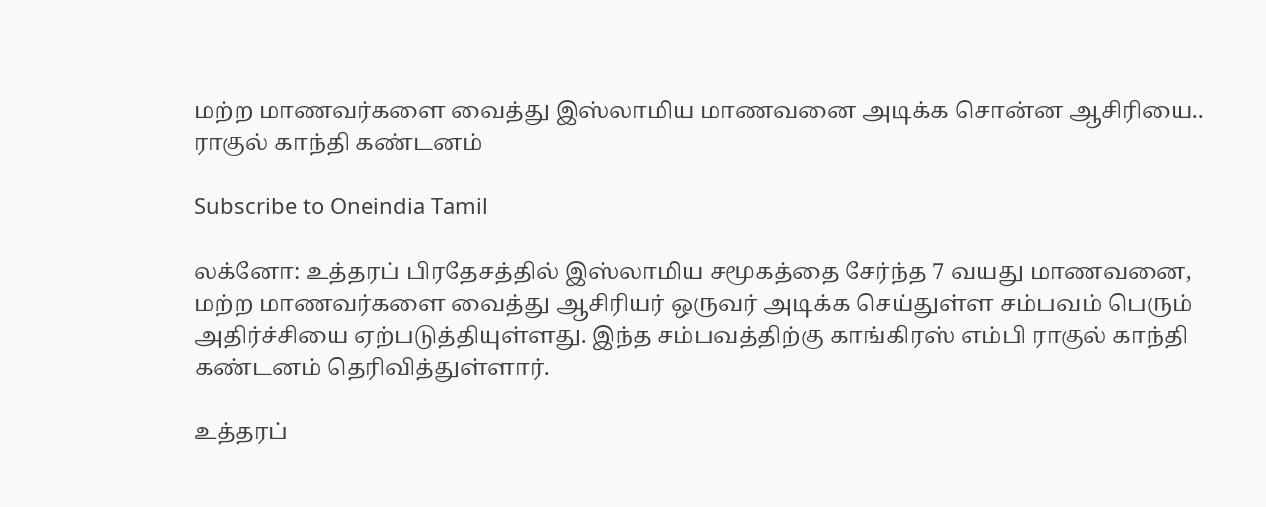மற்ற மாணவர்களை வைத்து இஸ்லாமிய மாணவனை அடிக்க சொன்ன ஆசிரியை.. ராகுல் காந்தி கண்டனம்

Subscribe to Oneindia Tamil

லக்னோ: உத்தரப் பிரதேசத்தில் இஸ்லாமிய சமூகத்தை சேர்ந்த 7 வயது மாணவனை, மற்ற மாணவர்களை வைத்து ஆசிரியர் ஒருவர் அடிக்க செய்துள்ள சம்பவம் பெரும் அதிர்ச்சியை ஏற்படுத்தியுள்ளது. இந்த சம்பவத்திற்கு காங்கிரஸ் எம்பி ராகுல் காந்தி கண்டனம் தெரிவித்துள்ளார்.

உத்தரப்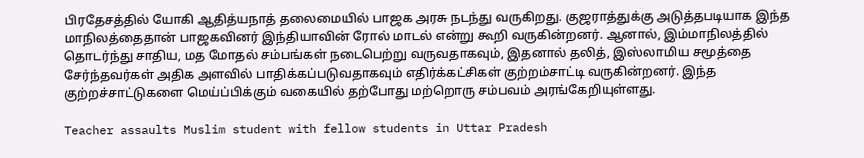பிரதேசத்தில் யோகி ஆதித்யநாத் தலைமையில் பாஜக அரசு நடந்து வருகிறது. குஜராத்துக்கு அடுத்தபடியாக இந்த மாநிலத்தைதான் பாஜகவினர் இந்தியாவின் ரோல் மாடல் என்று கூறி வருகின்றனர். ஆனால், இம்மாநிலத்தில் தொடர்ந்து சாதிய, மத மோதல் சம்பங்கள் நடைபெற்று வருவதாகவும், இதனால் தலித், இஸ்லாமிய சமூத்தை சேர்ந்தவர்கள் அதிக அளவில் பாதிக்கப்படுவதாகவும் எதிர்க்கட்சிகள் குற்றம்சாட்டி வருகின்றனர். இந்த குற்றச்சாட்டுகளை மெய்ப்பிக்கும் வகையில் தற்போது மற்றொரு சம்பவம் அரங்கேறியுள்ளது.

Teacher assaults Muslim student with fellow students in Uttar Pradesh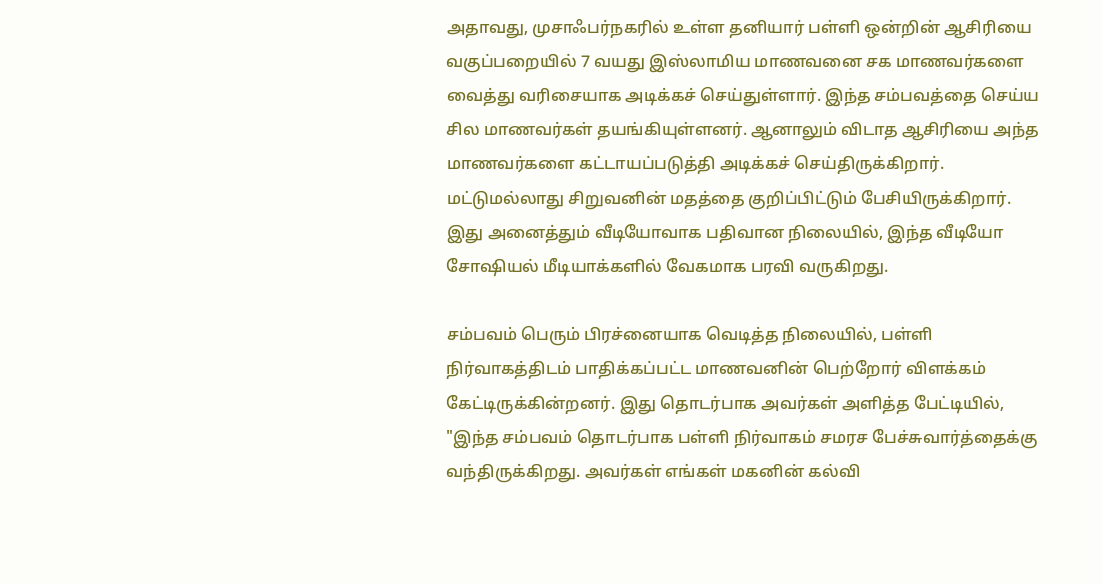அதாவது, முசாஃபர்நகரில் உள்ள தனியார் பள்ளி ஒன்றின் ஆசிரியை வகுப்பறையில் 7 வயது இஸ்லாமிய மாணவனை சக மாணவர்களை வைத்து வரிசையாக அடிக்கச் செய்துள்ளார். இந்த சம்பவத்தை செய்ய சில மாணவர்கள் தயங்கியுள்ளனர். ஆனாலும் விடாத ஆசிரியை அந்த மாணவர்களை கட்டாயப்படுத்தி அடிக்கச் செய்திருக்கிறார். மட்டுமல்லாது சிறுவனின் மதத்தை குறிப்பிட்டும் பேசியிருக்கிறார். இது அனைத்தும் வீடியோவாக பதிவான நிலையில், இந்த வீடியோ சோஷியல் மீடியாக்களில் வேகமாக பரவி வருகிறது.

சம்பவம் பெரும் பிரச்னையாக வெடித்த நிலையில், பள்ளி நிர்வாகத்திடம் பாதிக்கப்பட்ட மாணவனின் பெற்றோர் விளக்கம் கேட்டிருக்கின்றனர். இது தொடர்பாக அவர்கள் அளித்த பேட்டியில், "இந்த சம்பவம் தொடர்பாக பள்ளி நிர்வாகம் சமரச பேச்சுவார்த்தைக்கு வந்திருக்கிறது. அவர்கள் எங்கள் மகனின் கல்வி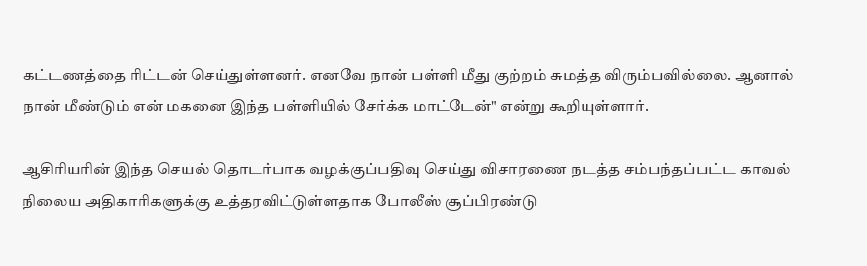கட்டணத்தை ரிட்டன் செய்துள்ளனர். எனவே நான் பள்ளி மீது குற்றம் சுமத்த விரும்பவில்லை. ஆனால் நான் மீண்டும் என் மகனை இந்த பள்ளியில் சேர்க்க மாட்டேன்" என்று கூறியுள்ளார்.

ஆசிரியரின் இந்த செயல் தொடர்பாக வழக்குப்பதிவு செய்து விசாரணை நடத்த சம்பந்தப்பட்ட காவல் நிலைய அதிகாரிகளுக்கு உத்தரவிட்டுள்ளதாக போலீஸ் சூப்பிரண்டு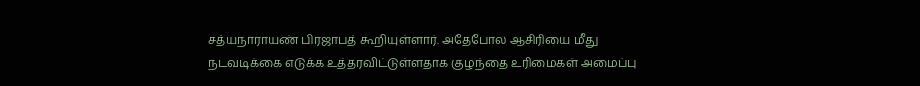சத்யநாராயண் பிரஜாபத் கூறியுள்ளார். அதேபோல ஆசிரியை மீது நடவடிக்கை எடுக்க உத்தரவிட்டுள்ளதாக குழந்தை உரிமைகள் அமைப்பு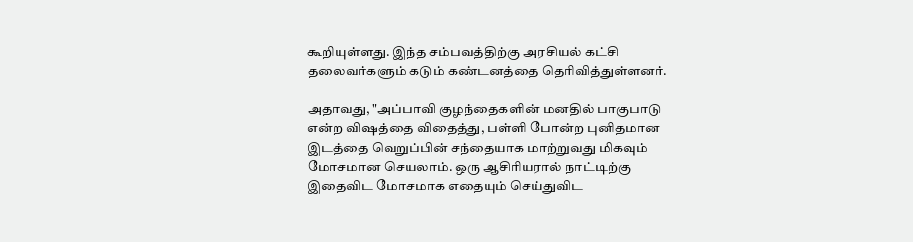கூறியுள்ளது. இந்த சம்பவத்திற்கு அரசியல் கட்சி தலைவர்களும் கடும் கண்டனத்தை தெரிவித்துள்ளனர்.

அதாவது, "அப்பாவி குழந்தைகளின் மனதில் பாகுபாடு என்ற விஷத்தை விதைத்து, பள்ளி போன்ற புனிதமான இடத்தை வெறுப்பின் சந்தையாக மாற்றுவது மிகவும் மோசமான செயலாம். ஒரு ஆசிரியரால் நாட்டிற்கு இதைவிட மோசமாக எதையும் செய்துவிட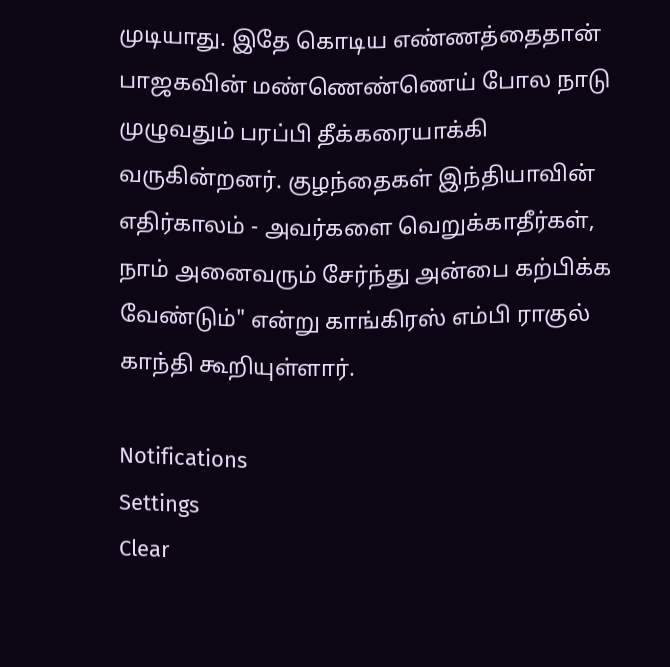முடியாது. இதே கொடிய எண்ணத்தைதான் பாஜகவின் மண்ணெண்ணெய் போல நாடு முழுவதும் பரப்பி தீக்கரையாக்கி வருகின்றனர். குழந்தைகள் இந்தியாவின் எதிர்காலம் - அவர்களை வெறுக்காதீர்கள், நாம் அனைவரும் சேர்ந்து அன்பை கற்பிக்க வேண்டும்" என்று காங்கிரஸ் எம்பி ராகுல் காந்தி கூறியுள்ளார்.

Notifications
Settings
Clear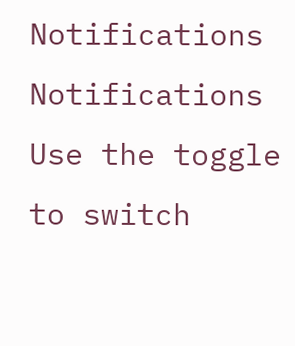Notifications
Notifications
Use the toggle to switch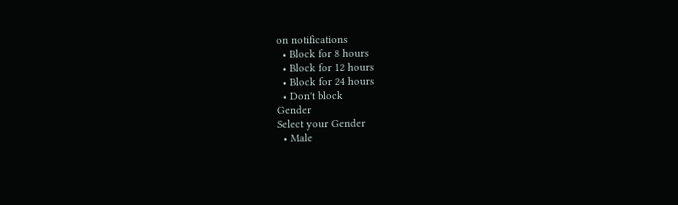on notifications
  • Block for 8 hours
  • Block for 12 hours
  • Block for 24 hours
  • Don't block
Gender
Select your Gender
  • Male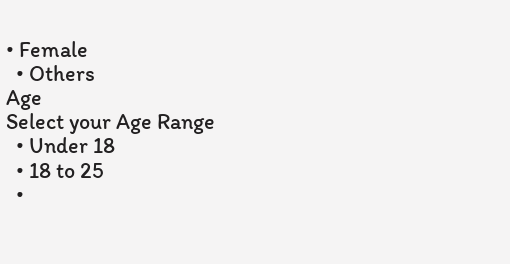• Female
  • Others
Age
Select your Age Range
  • Under 18
  • 18 to 25
  •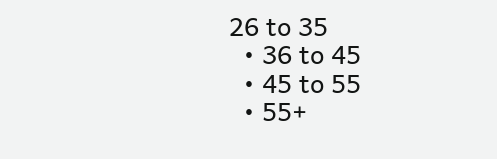26 to 35
  • 36 to 45
  • 45 to 55
  • 55+